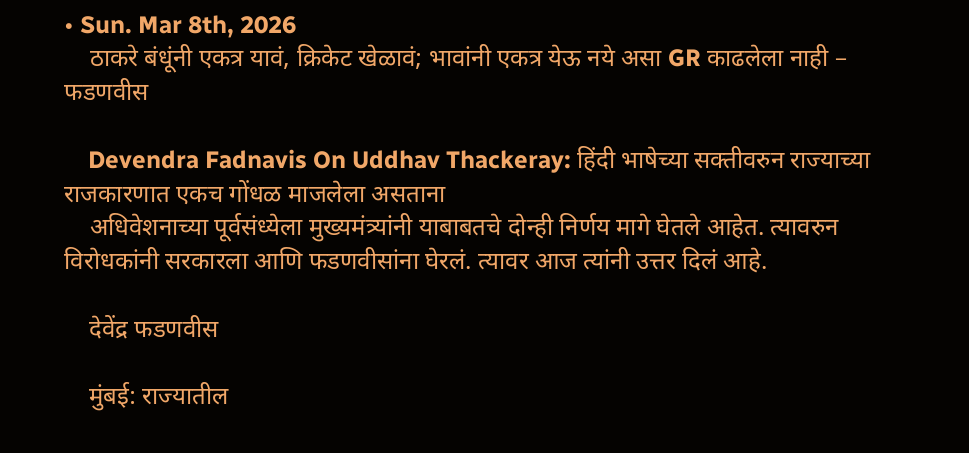• Sun. Mar 8th, 2026
    ठाकरे बंधूंनी एकत्र यावं, क्रिकेट खेळावं; भावांनी एकत्र येऊ नये असा GR काढलेला नाही – फडणवीस

    Devendra Fadnavis On Uddhav Thackeray: हिंदी भाषेच्या सक्तीवरुन राज्याच्या राजकारणात एकच गोंधळ माजलेला असताना
    अधिवेशनाच्या पूर्वसंध्येला मुख्यमंत्र्यांनी याबाबतचे दोन्ही निर्णय मागे घेतले आहेत. त्यावरुन विरोधकांनी सरकारला आणि फडणवीसांना घेरलं. त्यावर आज त्यांनी उत्तर दिलं आहे.

    देवेंद्र फडणवीस

    मुंबई: राज्यातील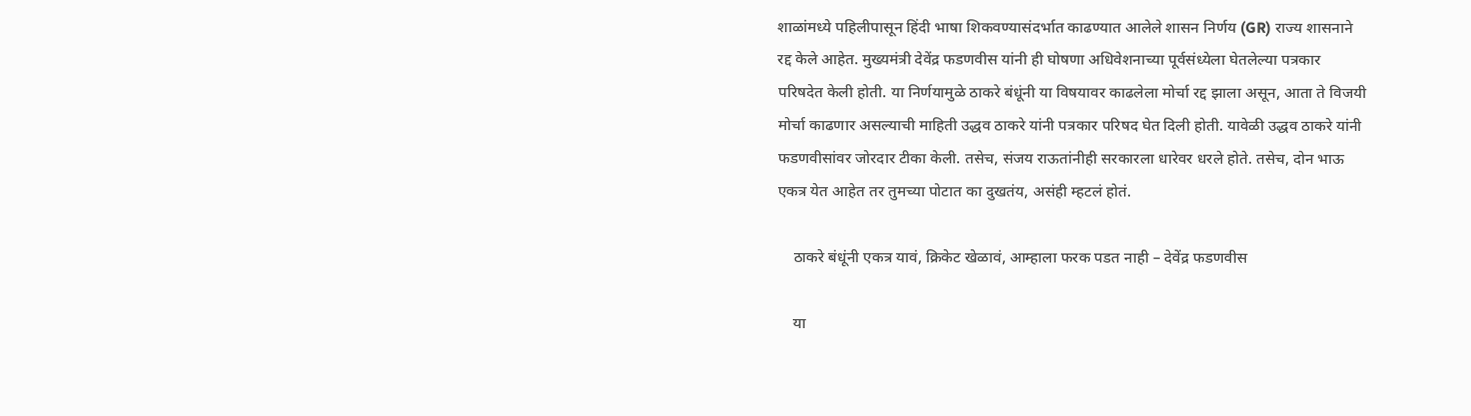शाळांमध्ये पहिलीपासून हिंदी भाषा शिकवण्यासंदर्भात काढण्यात आलेले शासन निर्णय (GR) राज्य शासनाने रद्द केले आहेत. मुख्यमंत्री देवेंद्र फडणवीस यांनी ही घोषणा अधिवेशनाच्या पूर्वसंध्येला घेतलेल्या पत्रकार परिषदेत केली होती. या निर्णयामुळे ठाकरे बंधूंनी या विषयावर काढलेला मोर्चा रद्द झाला असून, आता ते विजयी मोर्चा काढणार असल्याची माहिती उद्धव ठाकरे यांनी पत्रकार परिषद घेत दिली होती. यावेळी उद्धव ठाकरे यांनी फडणवीसांवर जोरदार टीका केली. तसेच, संजय राऊतांनीही सरकारला धारेवर धरले होते. तसेच, दोन भाऊ एकत्र येत आहेत तर तुमच्या पोटात का दुखतंय, असंही म्हटलं होतं.

    ठाकरे बंधूंनी एकत्र यावं, क्रिकेट खेळावं, आम्हाला फरक पडत नाही – देवेंद्र फडणवीस

    या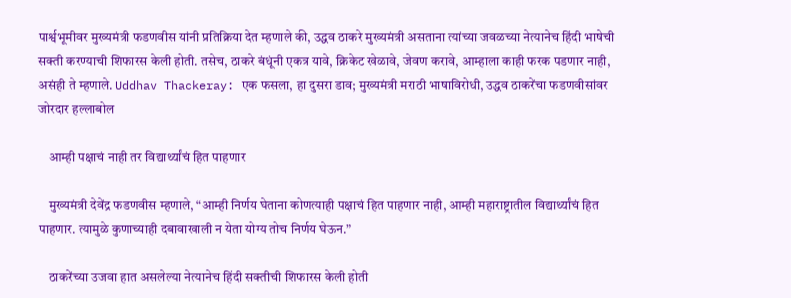पार्श्वभूमीवर मुख्यमंत्री फडणवीस यांनी प्रतिक्रिया देत म्हणाले की, उद्धव ठाकरे मुख्यमंत्री असताना त्यांच्या जवळच्या नेत्यानेच हिंदी भाषेची सक्ती करण्याची शिफारस केली होती. तसेच, ठाकरे बंधूंनी एकत्र यावे, क्रिकेट खेळावे, जेवण करावे, आम्हाला काही फरक पडणार नाही, असंही ते म्हणाले. Uddhav Thackeray: एक फसला, हा दुसरा डाव; मुख्यमंत्री मराठी भाषाविरोधी, उद्धव ठाकरेंचा फडणवीसांवर जोरदार हल्लाबोल

    आम्ही पक्षाचं नाही तर विद्यार्थ्यांचं हित पाहणार

    मुख्यमंत्री देवेंद्र फडणवीस म्हणाले, “आम्ही निर्णय घेताना कोणत्याही पक्षाचं हित पाहणार नाही, आम्ही महाराष्ट्रातील विद्यार्थ्यांचं हित पाहणार. त्यामुळे कुणाच्याही दबावाखाली न येता योग्य तोच निर्णय घेऊन.”

    ठाकरेंच्या उजवा हात असलेल्या नेत्यानेच हिंदी सक्तीची शिफारस केली होती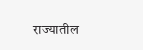राज्यातील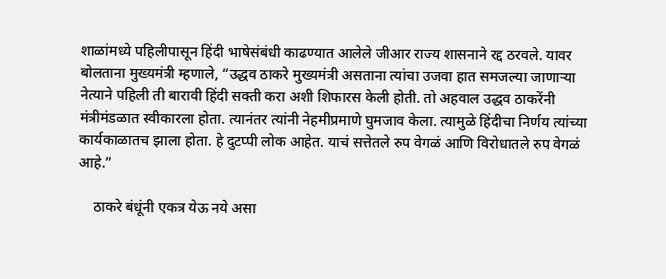शाळांमध्ये पहिलीपासून हिंदी भाषेसंबंधी काढण्यात आलेले जीआर राज्य शासनाने रद्द ठरवले. यावर बोलताना मुख्यमंत्री म्हणाले, “उद्धव ठाकरे मुख्यमंत्री असताना त्यांचा उजवा हात समजल्या जाणाऱ्या नेत्याने पहिली ती बारावी हिंदी सक्ती करा अशी शिफारस केली होती. तो अहवाल उद्धव ठाकरेंनी मंत्रीमंडळात स्वीकारला होता. त्यानंतर त्यांनी नेहमीप्रमाणे घुमजाव केला. त्यामुळे हिंदीचा निर्णय त्यांच्या कार्यकाळातच झाला होता. हे दुटप्पी लोक आहेत. याचं सत्तेतले रुप वेगळं आणि विरोधातले रुप वेगळं आहे.”

    ठाकरे बंधूंनी एकत्र येऊ नये असा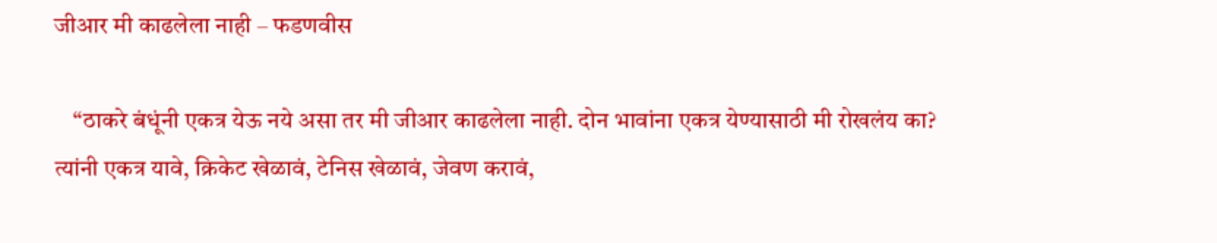जीआर मी काढलेला नाही – फडणवीस

    “ठाकरे बंधूंनी एकत्र येऊ नये असा तर मी जीआर काढलेला नाही. दोन भावांना एकत्र येण्यासाठी मी रोखलंय का? त्यांनी एकत्र यावे, क्रिकेट खेळावं, टेनिस खेळावं, जेवण करावं,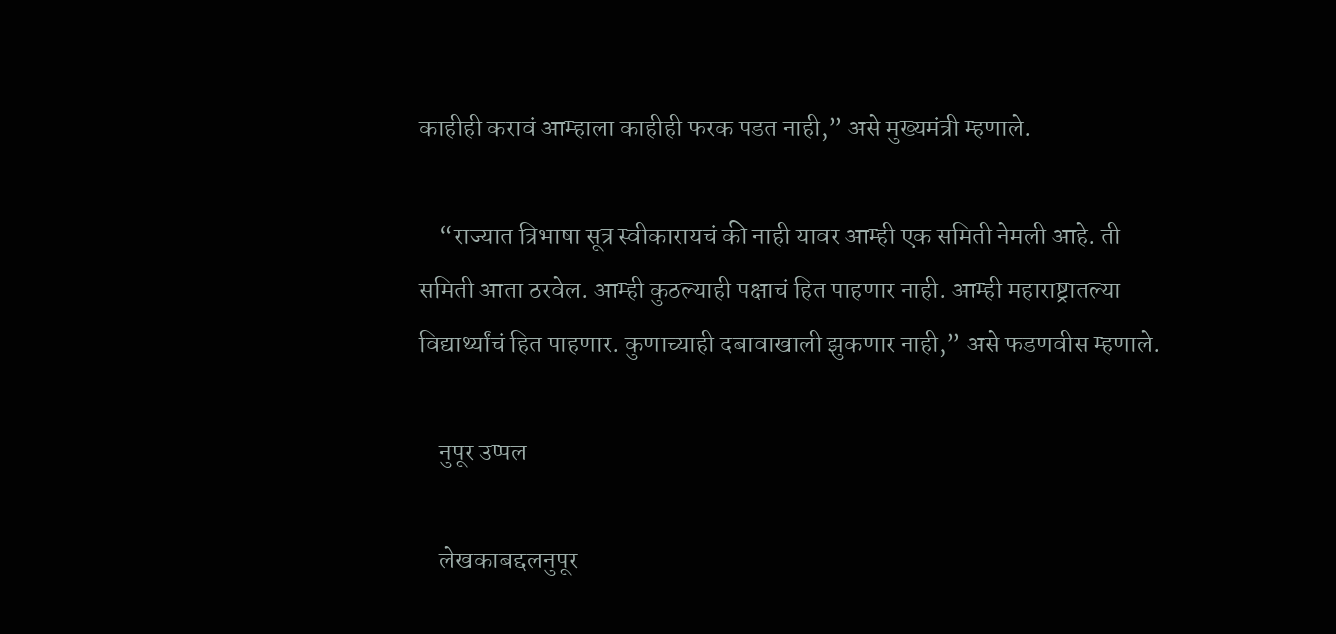काहीही करावं आम्हाला काहीही फरक पडत नाही,” असे मुख्यमंत्री म्हणाले.

    “राज्यात त्रिभाषा सूत्र स्वीकारायचं की नाही यावर आम्ही एक समिती नेमली आहे. ती समिती आता ठरवेल. आम्ही कुठल्याही पक्षाचं हित पाहणार नाही. आम्ही महाराष्ट्रातल्या विद्यार्थ्यांचं हित पाहणार. कुणाच्याही दबावाखाली झुकणार नाही,” असे फडणवीस म्हणाले.

    नुपूर उप्पल

    लेखकाबद्दलनुपूर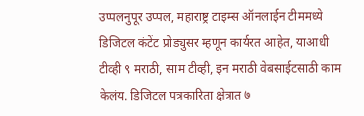उप्पलनुपूर उप्पल, महाराष्ट्र टाइम्स ऑनलाईन टीममध्ये डिजिटल कंटेंट प्रोड्युसर म्हणून कार्यरत आहेत, याआधी टीव्ही ९ मराठी, साम टीव्ही, इन मराठी वेबसाईटसाठी काम केलंय. डिजिटल पत्रकारिता क्षेत्रात ७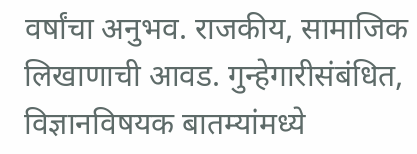वर्षांचा अनुभव. राजकीय, सामाजिक लिखाणाची आवड. गुन्हेगारीसंबंधित, विज्ञानविषयक बातम्यांमध्ये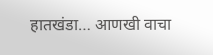हातखंडा… आणखी वाचा